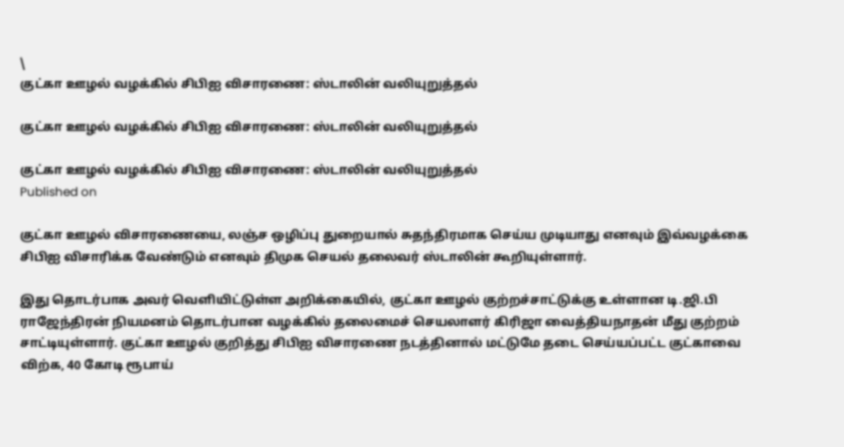\
குட்கா ஊழல் வழக்கில் சிபி‌ஐ விசாரணை: ஸ்டாலின் வலியுறுத்தல்

குட்கா ஊழல் வழக்கில் சிபி‌ஐ விசாரணை: ஸ்டாலின் வலியுறுத்தல்

குட்கா ஊழல் வழக்கில் சிபி‌ஐ விசாரணை: ஸ்டாலின் வலியுறுத்தல்
Published on

குட்கா ஊழல் விசாரணையை, லஞ்ச ஒழிப்பு துறையால் சுதந்திரமாக செய்ய முடியாது எனவும் இவ்வழக்கை சிபிஐ விசாரிக்க வேண்டும் எனவும் திமுக செயல் தலைவர் ஸ்டாலின் கூறியுள்ளார்.

இது தொடர்பாக அவர் வெளியிட்டுள்ள அறிக்கையில், குட்கா ஊழல் குற்றச்சாட்டுக்கு உள்ளான டி.ஜி.பி ராஜேந்திரன் நியமனம் தொடர்பான வழக்கில் தலைமைச் செயலாளர் கிரிஜா வைத்தியநாதன் மீது குற்றம் சாட்டியுள்ளார். குட்கா ஊழல் குறித்து சிபிஐ விசாரணை ‌நடத்தினால் ‌மட்டுமே தடை செய்யப்பட்ட குட்காவை விற்க, 40 கோடி ரூபாய்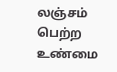லஞ்சம் பெற்ற உண்மை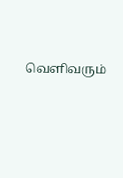வெளிவரும்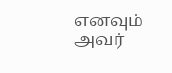எனவும் அவர்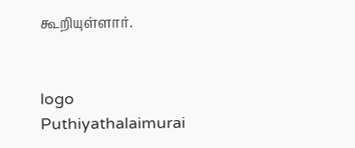கூறியுள்ளார்.


logo
Puthiyathalaimurai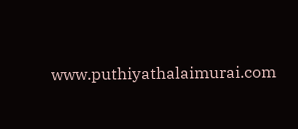www.puthiyathalaimurai.com